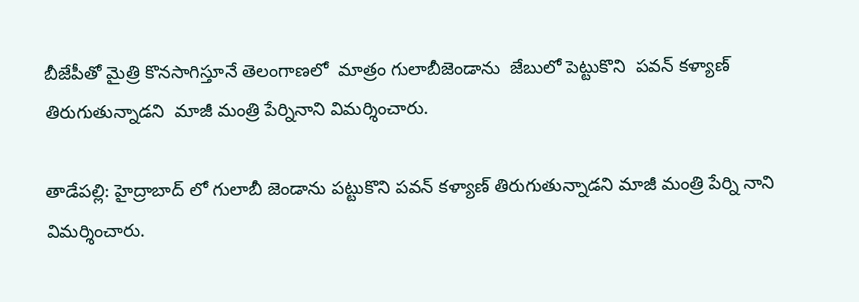బీజేపీతో మైత్రి కొనసాగిస్తూనే తెలంగాణలో  మాత్రం గులాబీజెండాను  జేబులో పెట్టుకొని  పవన్ కళ్యాణ్ తిరుగుతున్నాడని  మాజీ మంత్రి పేర్నినాని విమర్శించారు.

తాడేపల్లి: హైద్రాబాద్ లో గులాబీ జెండాను పట్టుకొని పవన్ కళ్యాణ్ తిరుగుతున్నాడని మాజీ మంత్రి పేర్ని నాని విమర్శించారు.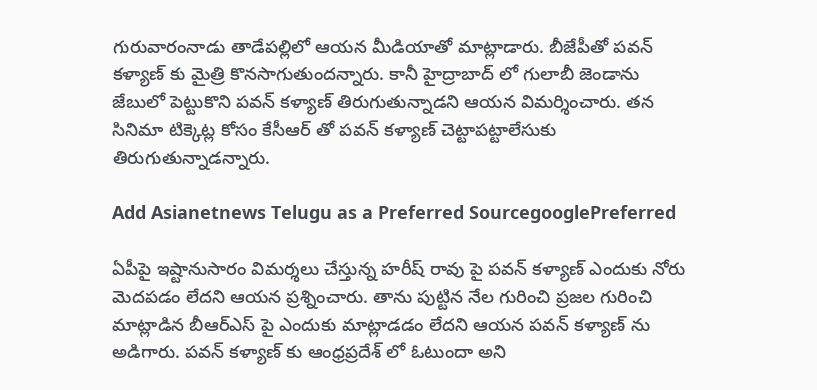గురువారంనాడు తాడేపల్లిలో ఆయన మీడియాతో మాట్లాడారు. బీజేపీతో పవన్ కళ్యాణ్ కు మైత్రి కొనసాగుతుందన్నారు. కానీ హైద్రాబాద్ లో గులాబీ జెండాను జేబులో పెట్టుకొని పవన్ కళ్యాణ్ తిరుగుతున్నాడని ఆయన విమర్శించారు. తన సినిమా టిక్కెట్ల కోసం కేసీఆర్ తో పవన్ కళ్యాణ్ చెట్టాపట్టాలేసుకు తిరుగుతున్నాడన్నారు.

Add Asianetnews Telugu as a Preferred SourcegooglePreferred

ఏపీపై ఇష్టానుసారం విమర్శలు చేస్తున్న హరీష్ రావు పై పవన్ కళ్యాణ్ ఎందుకు నోరు మెదపడం లేదని ఆయన ప్రశ్నించారు. తాను పుట్టిన నేల గురించి ప్రజల గురించి మాట్లాడిన బీఆర్ఎస్ పై ఎందుకు మాట్లాడడం లేదని ఆయన పవన్ కళ్యాణ్ ను అడిగారు. పవన్ కళ్యాణ్ కు ఆంధ్రప్రదేశ్ లో ఓటుందా అని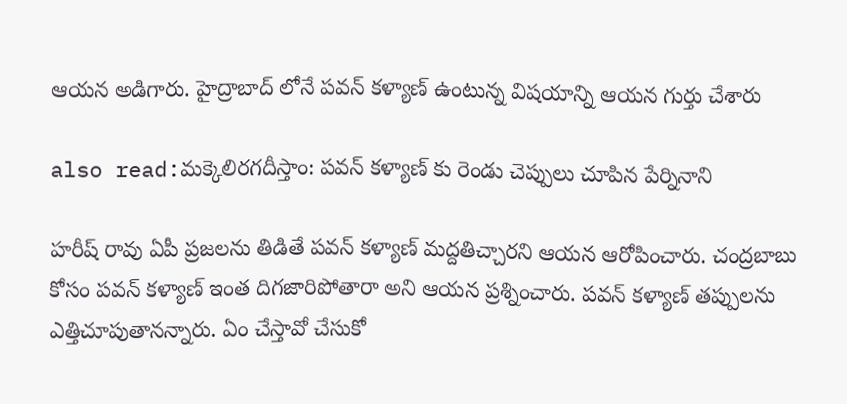ఆయన అడిగారు. హైద్రాబాద్ లోనే పవన్ కళ్యాణ్ ఉంటున్న విషయాన్ని ఆయన గుర్తు చేశారు

also read:మక్కెలిరగదీస్తాం: పవన్ కళ్యాణ్ కు రెండు చెప్పులు చూపిన పేర్నినాని

హరీష్ రావు ఏపీ ప్రజలను తిడితే పవన్ కళ్యాణ్ మద్దతిచ్చారని ఆయన ఆరోపించారు. చంద్రబాబు కోసం పవన్ కళ్యాణ్ ఇంత దిగజారిపోతారా అని ఆయన ప్రశ్నించారు. పవన్ కళ్యాణ్ తప్పులను ఎత్తిచూపుతానన్నారు. ఏం చేస్తావో చేసుకో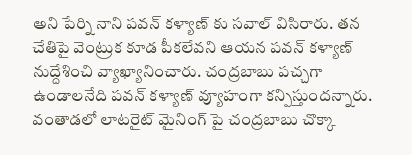అని పేర్ని నాని పవన్ కళ్యాణ్ కు సవాల్ విసిరారు. తన చేతిపై వెంట్రుక కూడ పీకలేవని ఆయన పవన్ కళ్యాణ్ నుద్దేశించి వ్యాఖ్యానించారు. చంద్రబాబు పచ్చగా ఉండాలనేది పవన్ కళ్యాణ్ వ్యూహంగా కన్పిస్తుందన్నారు. వంతాడలో లాటరైట్ మైనింగ్ పై చంద్రబాబు చొక్కా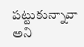పట్టుకున్నావా అని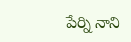పేర్ని నాని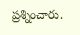ప్రశ్నించారు.